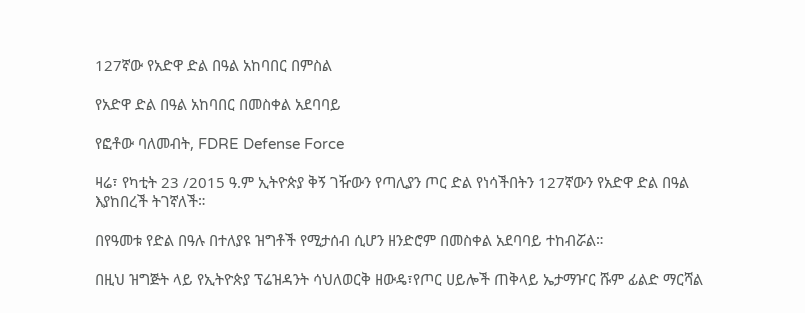127ኛው የአድዋ ድል በዓል አከባበር በምስል

የአድዋ ድል በዓል አከባበር በመስቀል አደባባይ

የፎቶው ባለመብት, FDRE Defense Force

ዛሬ፣ የካቲት 23 /2015 ዓ.ም ኢትዮጵያ ቅኝ ገዥውን የጣሊያን ጦር ድል የነሳችበትን 127ኛውን የአድዋ ድል በዓል እያከበረች ትገኛለች።

በየዓመቱ የድል በዓሉ በተለያዩ ዝግቶች የሚታሰብ ሲሆን ዘንድሮም በመስቀል አደባባይ ተከብሯል።

በዚህ ዝግጅት ላይ የኢትዮጵያ ፕሬዝዳንት ሳህለወርቅ ዘውዴ፣የጦር ሀይሎች ጠቅላይ ኤታማዦር ሹም ፊልድ ማርሻል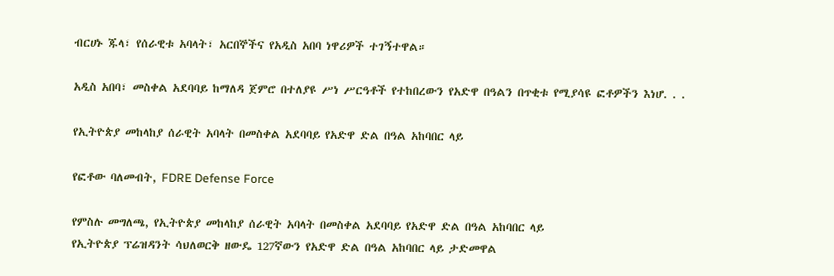ብርሀኑ ጁላ፣ የሰራዊቱ አባላት፣ አርበኞችና የአዲስ አበባ ነዋሪዎች ተገኝተዋል።

አዲስ አበባ፣ መስቀል አደባባይ ከማለዳ ጀምሮ በተለያዩ ሥነ ሥርዓቶች የተከበረውን የአድዋ በዓልን በጥቂቱ የሚያሳዩ ፎቶዎችን እነሆ. . .

የኢትዮጵያ መከላከያ ሰራዊት አባላት በመስቀል አደባባይ የአድዋ ድል በዓል አከባበር ላይ

የፎቶው ባለመብት, FDRE Defense Force

የምስሉ መግለጫ, የኢትዮጵያ መከላከያ ሰራዊት አባላት በመስቀል አደባባይ የአድዋ ድል በዓል አከባበር ላይ
የኢትዮጵያ ፕሬዝዳንት ሳህለወርቅ ዘውዴ 127ኛውን የአድዋ ድል በዓል አከባበር ላይ ታድመዋል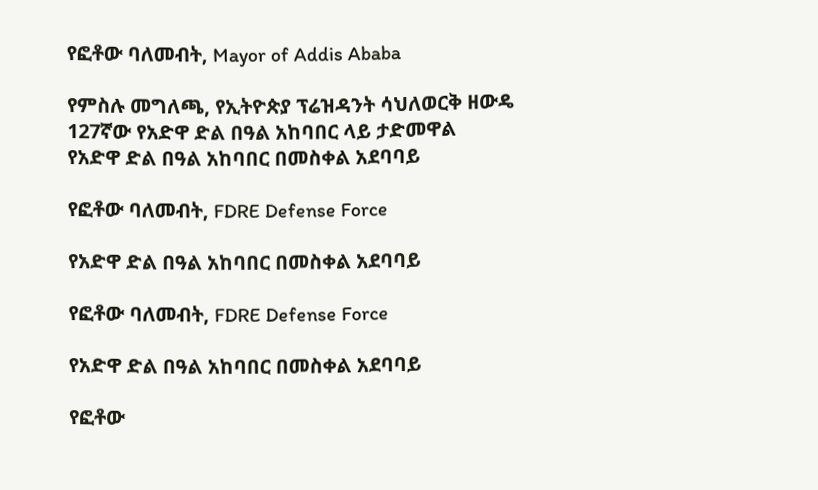የፎቶው ባለመብት, Mayor of Addis Ababa

የምስሉ መግለጫ, የኢትዮጵያ ፕሬዝዳንት ሳህለወርቅ ዘውዴ 127ኛው የአድዋ ድል በዓል አከባበር ላይ ታድመዋል
የአድዋ ድል በዓል አከባበር በመስቀል አደባባይ

የፎቶው ባለመብት, FDRE Defense Force

የአድዋ ድል በዓል አከባበር በመስቀል አደባባይ

የፎቶው ባለመብት, FDRE Defense Force

የአድዋ ድል በዓል አከባበር በመስቀል አደባባይ

የፎቶው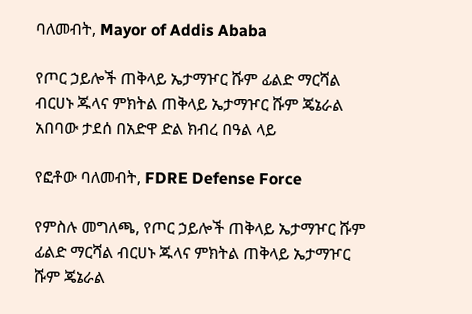ባለመብት, Mayor of Addis Ababa

የጦር ኃይሎች ጠቅላይ ኤታማዦር ሹም ፊልድ ማርሻል ብርሀኑ ጁላና ምክትል ጠቅላይ ኤታማዦር ሹም ጄኔራል አበባው ታደሰ በአድዋ ድል ክብረ በዓል ላይ

የፎቶው ባለመብት, FDRE Defense Force

የምስሉ መግለጫ, የጦር ኃይሎች ጠቅላይ ኤታማዦር ሹም ፊልድ ማርሻል ብርሀኑ ጁላና ምክትል ጠቅላይ ኤታማዦር ሹም ጄኔራል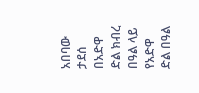አበባው ታደሰ በአድዋ ድል ክብረ በዓል ላይ
የአድዋ ድል በዓል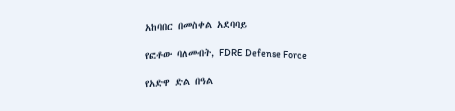አከባበር በመስቀል አደባባይ

የፎቶው ባለመብት, FDRE Defense Force

የአድዋ ድል በዓል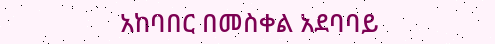አከባበር በመስቀል አደባባይ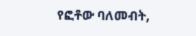የፎቶው ባለመብት,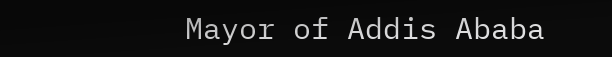Mayor of Addis Ababa